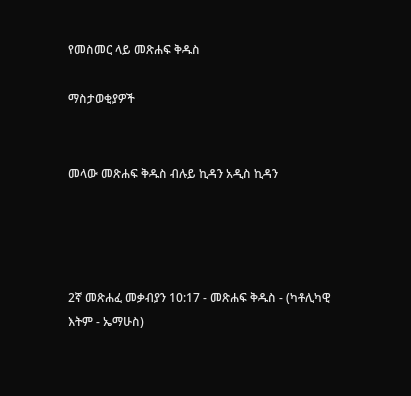የመስመር ላይ መጽሐፍ ቅዱስ

ማስታወቂያዎች


መላው መጽሐፍ ቅዱስ ብሉይ ኪዳን አዲስ ኪዳን




2ኛ መጽሐፈ መቃብያን 10:17 - መጽሐፍ ቅዱስ - (ካቶሊካዊ እትም - ኤማሁስ)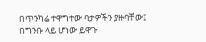በጥንካሬ ተዋግተው ባታዎችን ያዙባቸው፤ በግንቡ ላይ ሆነው ይዋጉ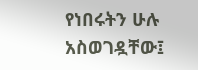የነበሩትን ሁሉ አስወገዷቸው፤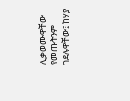ሊቃወሙዋቸው የመጡትንም ገደሉዋቸው፤ ከሃያ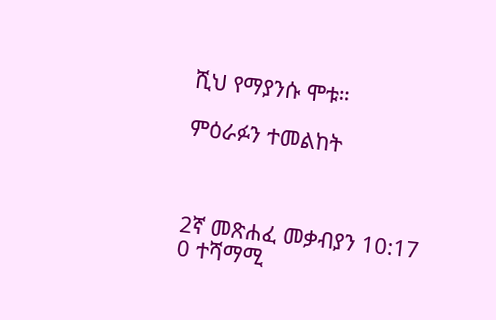ሺህ የማያንሱ ሞቱ።

ምዕራፉን ተመልከት



2ኛ መጽሐፈ መቃብያን 10:17
0 ተሻማሚ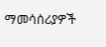ማመሳሰሪያዎች